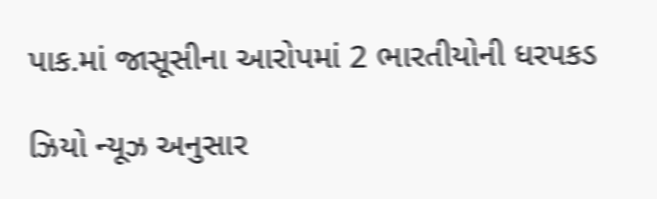પાક.માં જાસૂસીના આરોપમાં 2 ભારતીયોની ધરપકડ

ઝિયો ન્યૂઝ અનુસાર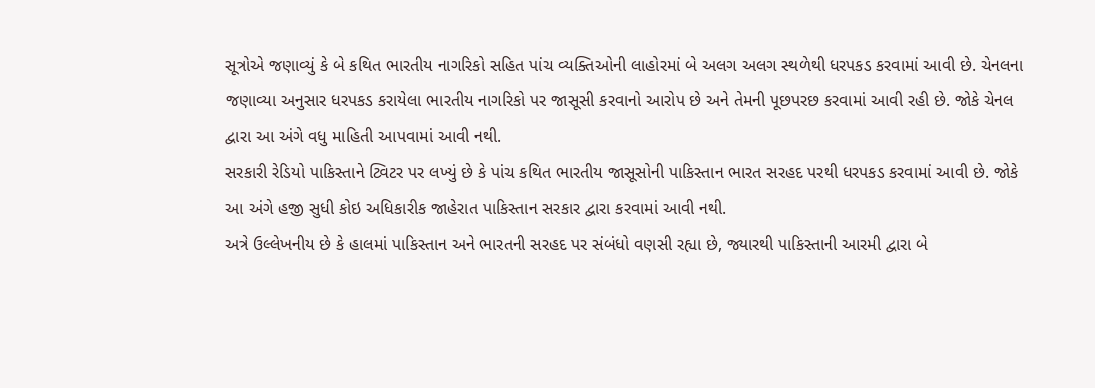સૂત્રોએ જણાવ્યું કે બે કથિત ભારતીય નાગરિકો સહિત પાંચ વ્યક્તિઓની લાહોરમાં બે અલગ અલગ સ્થળેથી ધરપકડ કરવામાં આવી છે. ચેનલના જણાવ્યા અનુસાર ધરપકડ કરાયેલા ભારતીય નાગરિકો પર જાસૂસી કરવાનો આરોપ છે અને તેમની પૂછપરછ કરવામાં આવી રહી છે. જોકે ચેનલ દ્વારા આ અંગે વધુ માહિતી આપવામાં આવી નથી.
સરકારી રેડિયો પાકિસ્તાને ટ્વિટર પર લખ્યું છે કે પાંચ કથિત ભારતીય જાસૂસોની પાકિસ્તાન ભારત સરહદ પરથી ધરપકડ કરવામાં આવી છે. જોકે આ અંગે હજી સુધી કોઇ અધિકારીક જાહેરાત પાકિસ્તાન સરકાર દ્વારા કરવામાં આવી નથી.
અત્રે ઉલ્લેખનીય છે કે હાલમાં પાકિસ્તાન અને ભારતની સરહદ પર સંબંધો વણસી રહ્યા છે, જ્યારથી પાકિસ્તાની આરમી દ્વારા બે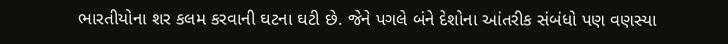ભારતીયોના શર કલમ કરવાની ઘટના ઘટી છે. જેને પગલે બંને દેશોના આંતરીક સંબંધો પણ વણસ્યા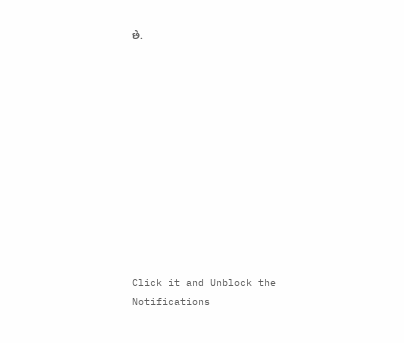છે.












Click it and Unblock the Notifications